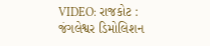VIDEO: રાજકોટ : જંગલેશ્વર ડિમોલિશન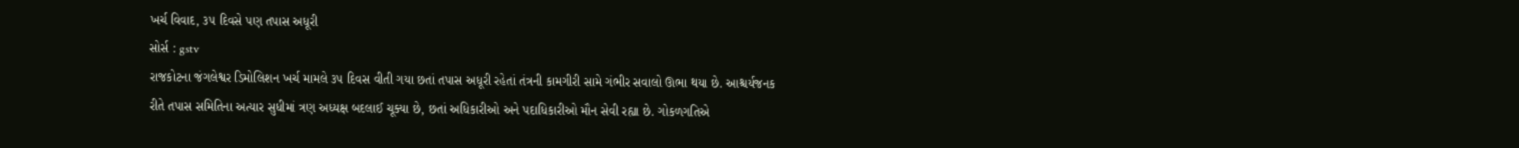ખર્ચ વિવાદ, ૩૫ દિવસે પણ તપાસ અધૂરી
સોર્સ : gstv
રાજકોટના જંગલેશ્વર ડિમોલિશન ખર્ચ મામલે ૩૫ દિવસ વીતી ગયા છતાં તપાસ અધૂરી રહેતાં તંત્રની કામગીરી સામે ગંભીર સવાલો ઊભા થયા છે. આશ્ચર્યજનક રીતે તપાસ સમિતિના અત્યાર સુધીમાં ત્રણ અધ્યક્ષ બદલાઈ ચૂક્યા છે, છતાં અધિકારીઓ અને પદાધિકારીઓ મૌન સેવી રહ્યા છે. ગોકળગતિએ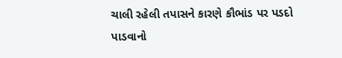ચાલી રહેલી તપાસને કારણે કૌભાંડ પર પડદો પાડવાનો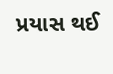પ્રયાસ થઈ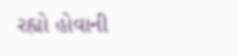રહ્યો હોવાની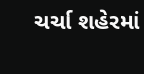ચર્ચા શહેરમાં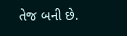તેજ બની છે.